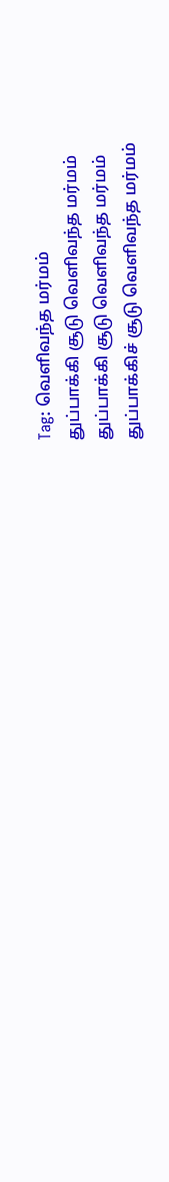Tag: வெளிவந்த மர்மம்
துப்பாக்கி சூடு வெளிவந்த மர்மம்
துப்பாக்கி சூடு வெளிவந்த மர்மம்
துப்பாக்கிச் சூடு வெளிவந்த மர்மம்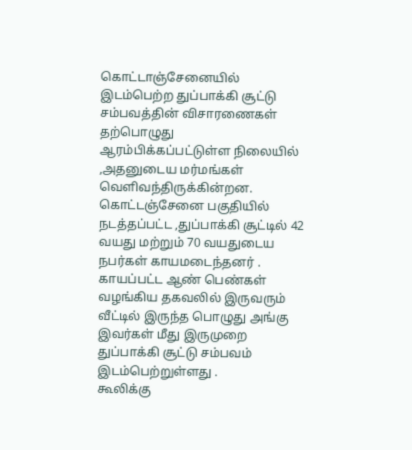கொட்டாஞ்சேனையில் இடம்பெற்ற துப்பாக்கி சூட்டு சம்பவத்தின் விசாரணைகள் தற்பொழுது ஆரம்பிக்கப்பட்டுள்ள நிலையில் ,அதனுடைய மர்மங்கள் வெளிவந்திருக்கின்றன.
கொட்டஞ்சேனை பகுதியில் நடத்தப்பட்ட ,துப்பாக்கி சூட்டில் 42 வயது மற்றும் 70 வயதுடைய நபர்கள் காயமடைந்தனர் .
காயப்பட்ட ஆண் பெண்கள் வழங்கிய தகவலில் இருவரும் வீட்டில் இருந்த பொழுது அங்கு இவர்கள் மீது இருமுறை துப்பாக்கி சூட்டு சம்பவம் இடம்பெற்றுள்ளது .
கூலிக்கு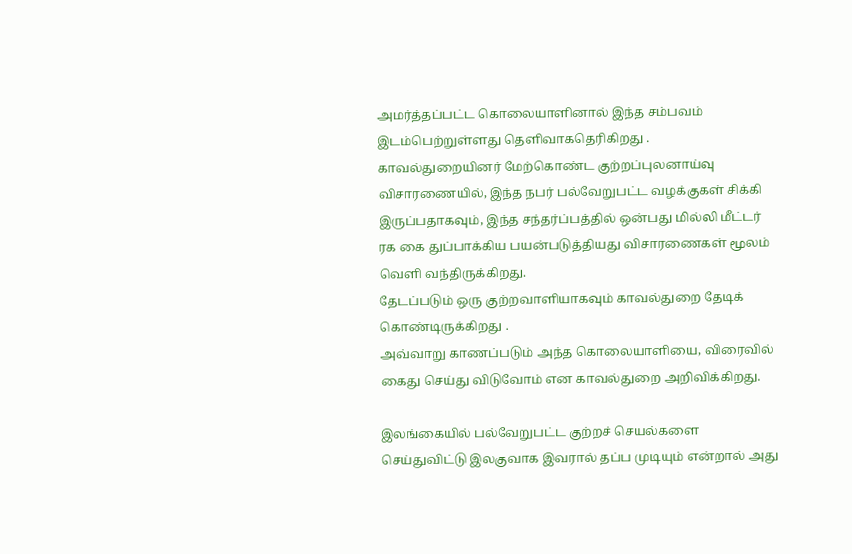அமர்த்தப்பட்ட கொலையாளினால் இந்த சம்பவம் இடம்பெற்றுள்ளது தெளிவாகதெரிகிறது .
காவல்துறையினர் மேற்கொண்ட குற்றப்புலனாய்வு விசாரணையில், இந்த நபர் பல்வேறுபட்ட வழக்குகள் சிக்கி இருப்பதாகவும், இந்த சந்தர்ப்பத்தில் ஒன்பது மில்லி மீட்டர் ரக கை துப்பாக்கிய பயன்படுத்தியது விசாரணைகள் மூலம் வெளி வந்திருக்கிறது.
தேடப்படும் ஒரு குற்றவாளியாகவும் காவல்துறை தேடிக் கொண்டிருக்கிறது .
அவ்வாறு காணப்படும் அந்த கொலையாளியை, விரைவில் கைது செய்து விடுவோம் என காவல்துறை அறிவிக்கிறது.

இலங்கையில் பல்வேறுபட்ட குற்றச் செயல்களை செய்துவிட்டு இலகுவாக இவரால் தப்ப முடியும் என்றால் அது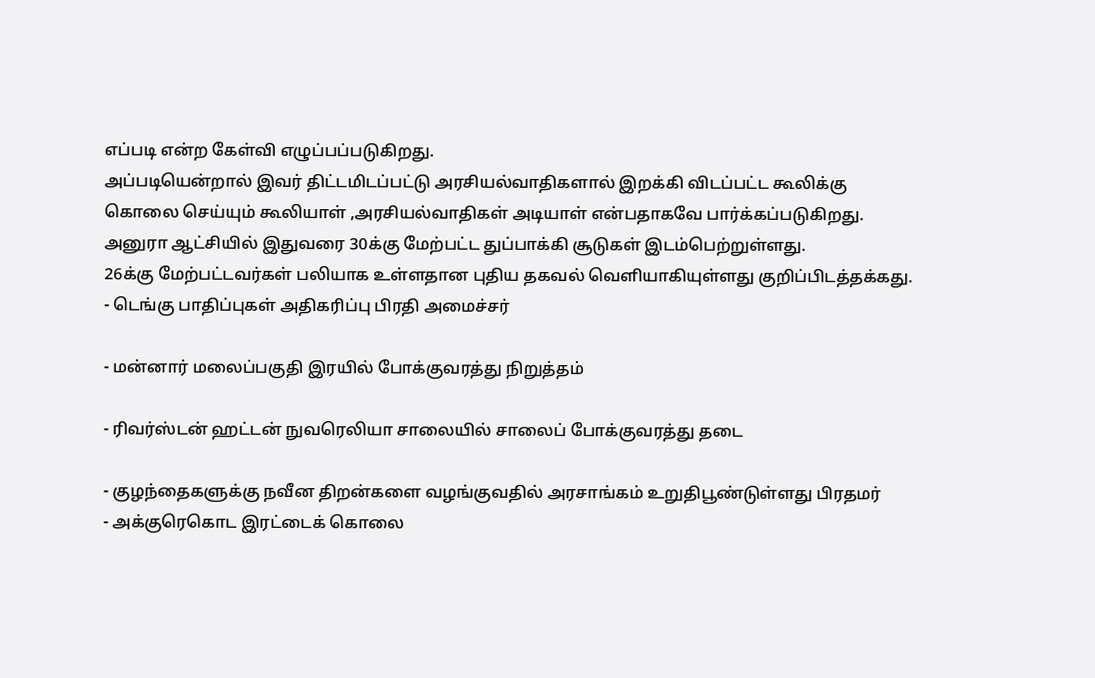எப்படி என்ற கேள்வி எழுப்பப்படுகிறது.
அப்படியென்றால் இவர் திட்டமிடப்பட்டு அரசியல்வாதிகளால் இறக்கி விடப்பட்ட கூலிக்கு கொலை செய்யும் கூலியாள் ,அரசியல்வாதிகள் அடியாள் என்பதாகவே பார்க்கப்படுகிறது.
அனுரா ஆட்சியில் இதுவரை 30க்கு மேற்பட்ட துப்பாக்கி சூடுகள் இடம்பெற்றுள்ளது.
26க்கு மேற்பட்டவர்கள் பலியாக உள்ளதான புதிய தகவல் வெளியாகியுள்ளது குறிப்பிடத்தக்கது.
- டெங்கு பாதிப்புகள் அதிகரிப்பு பிரதி அமைச்சர்

- மன்னார் மலைப்பகுதி இரயில் போக்குவரத்து நிறுத்தம்

- ரிவர்ஸ்டன் ஹட்டன் நுவரெலியா சாலையில் சாலைப் போக்குவரத்து தடை

- குழந்தைகளுக்கு நவீன திறன்களை வழங்குவதில் அரசாங்கம் உறுதிபூண்டுள்ளது பிரதமர்
- அக்குரெகொட இரட்டைக் கொலை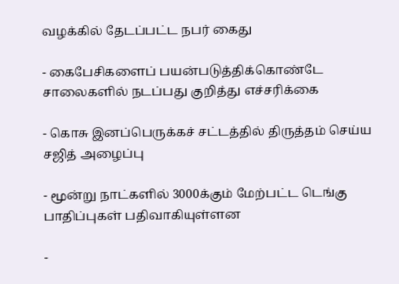வழக்கில் தேடப்பட்ட நபர் கைது

- கைபேசிகளைப் பயன்படுத்திக்கொண்டே சாலைகளில் நடப்பது குறித்து எச்சரிக்கை

- கொசு இனப்பெருக்கச் சட்டத்தில் திருத்தம் செய்ய சஜித் அழைப்பு

- மூன்று நாட்களில் 3000க்கும் மேற்பட்ட டெங்கு பாதிப்புகள் பதிவாகியுள்ளன

-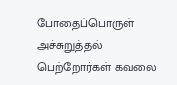போதைப்பொருள் அச்சுறுத்தல் பெற்றோர்கள் கவலை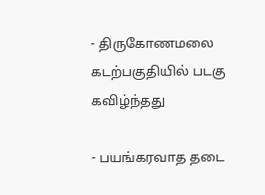- திருகோணமலை கடற்பகுதியில் படகு கவிழ்ந்தது

- பயங்கரவாத தடை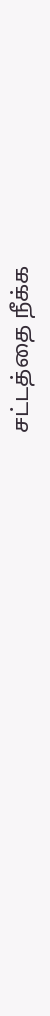சட்டத்தை நீக்க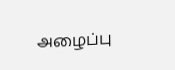அழைப்பு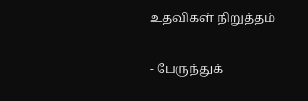உதவிகள் நிறுத்தம்

- பேருந்துக்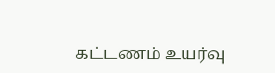கட்டணம் உயர்வு